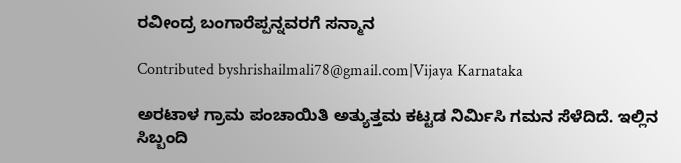ರವೀಂದ್ರ ಬಂಗಾರೆಪ್ಪನ್ನವರಗೆ ಸನ್ಮಾನ

Contributed byshrishailmali78@gmail.com|Vijaya Karnataka

ಅರಟಾಳ ಗ್ರಾಮ ಪಂಚಾಯಿತಿ ಅತ್ಯುತ್ತಮ ಕಟ್ಟಡ ನಿರ್ಮಿಸಿ ಗಮನ ಸೆಳೆದಿದೆ. ಇಲ್ಲಿನ ಸಿಬ್ಬಂದಿ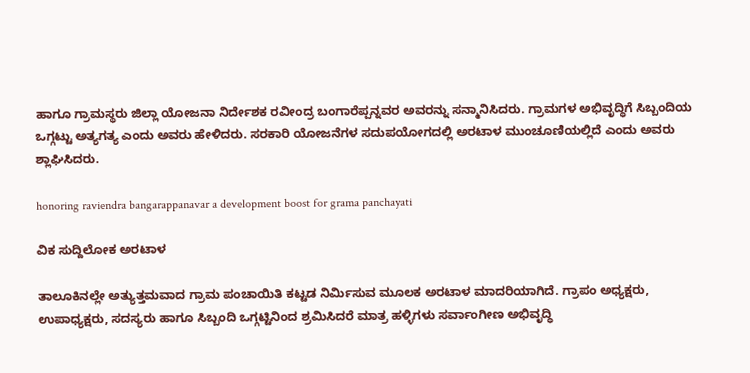ಹಾಗೂ ಗ್ರಾಮಸ್ಥರು ಜಿಲ್ಲಾ ಯೋಜನಾ ನಿರ್ದೇಶಕ ರವೀಂದ್ರ ಬಂಗಾರೆಪ್ಪನ್ನವರ ಅವರನ್ನು ಸನ್ಮಾನಿಸಿದರು. ಗ್ರಾಮಗಳ ಅಭಿವೃದ್ಧಿಗೆ ಸಿಬ್ಬಂದಿಯ ಒಗ್ಗಟ್ಟು ಅತ್ಯಗತ್ಯ ಎಂದು ಅವರು ಹೇಳಿದರು. ಸರಕಾರಿ ಯೋಜನೆಗಳ ಸದುಪಯೋಗದಲ್ಲಿ ಅರಟಾಳ ಮುಂಚೂಣಿಯಲ್ಲಿದೆ ಎಂದು ಅವರು ಶ್ಲಾಘಿಸಿದರು.

honoring raviendra bangarappanavar a development boost for grama panchayati

ವಿಕ ಸುದ್ದಿಲೋಕ ಅರಟಾಳ

ತಾಲೂಕಿನಲ್ಲೇ ಅತ್ಯುತ್ತಮವಾದ ಗ್ರಾಮ ಪಂಚಾಯಿತಿ ಕಟ್ಟಡ ನಿರ್ಮಿಸುವ ಮೂಲಕ ಅರಟಾಳ ಮಾದರಿಯಾಗಿದೆ. ಗ್ರಾಪಂ ಅಧ್ಯಕ್ಷರು, ಉಪಾಧ್ಯಕ್ಷರು, ಸದಸ್ಯರು ಹಾಗೂ ಸಿಬ್ಬಂದಿ ಒಗ್ಗಟ್ಟಿನಿಂದ ಶ್ರಮಿಸಿದರೆ ಮಾತ್ರ ಹಳ್ಳಿಗಳು ಸರ್ವಾಂಗೀಣ ಅಭಿವೃದ್ಧಿ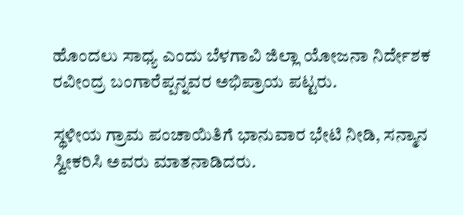ಹೊಂದಲು ಸಾಧ್ಯ ಎಂದು ಬೆಳಗಾವಿ ಜಿಲ್ಲಾ ಯೋಜನಾ ನಿರ್ದೇಶಕ ರವೀಂದ್ರ ಬಂಗಾರೆಪ್ಪನ್ನವರ ಅಭಿಪ್ರಾಯ ಪಟ್ಟರು.

ಸ್ಥಳೀಯ ಗ್ರಾಮ ಪಂಚಾಯಿತಿಗೆ ಭಾನುವಾರ ಭೇಟಿ ನೀಡಿ, ಸನ್ಮಾನ ಸ್ವೀಕರಿಸಿ ಅವರು ಮಾತನಾಡಿದರು.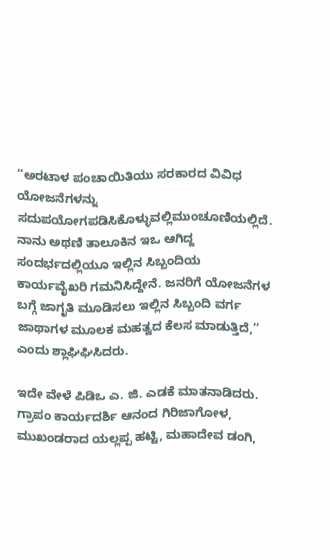‘‘ಅರಟಾಳ ಪಂಚಾಯಿತಿಯು ಸರಕಾರದ ವಿವಿಧ ಯೋಜನೆಗಳನ್ನು ಸದುಪಯೋಗಪಡಿಸಿಕೊಳ್ಳುವಲ್ಲಿಮುಂಚೂಣಿಯಲ್ಲಿದೆ. ನಾನು ಅಥಣಿ ತಾಲೂಕಿನ ಇಒ ಆಗಿದ್ದ ಸಂದರ್ಭದಲ್ಲಿಯೂ ಇಲ್ಲಿನ ಸಿಬ್ಬಂದಿಯ ಕಾರ್ಯವೈಖರಿ ಗಮನಿಸಿದ್ದೇನೆ. ಜನರಿಗೆ ಯೋಜನೆಗಳ ಬಗ್ಗೆ ಜಾಗೃತಿ ಮೂಡಿಸಲು ಇಲ್ಲಿನ ಸಿಬ್ಬಂದಿ ವರ್ಗ ಜಾಥಾಗಳ ಮೂಲಕ ಮಹತ್ವದ ಕೆಲಸ ಮಾಡುತ್ತಿದೆ,’’ ಎಂದು ಶ್ಲಾಘಿಘಿಸಿದರು.

ಇದೇ ವೇಳೆ ಪಿಡಿಒ ಎ. ಜಿ. ಎಡಕೆ ಮಾತನಾಡಿದರು. ಗ್ರಾಪಂ ಕಾರ್ಯದರ್ಶಿ ಆನಂದ ಗಿರಿಜಾಗೋಳ, ಮುಖಂಡರಾದ ಯಲ್ಲಪ್ಪ ಹಟ್ಟಿ, ಮಹಾದೇವ ಡಂಗಿ,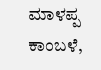ಮಾಳಪ್ಪ ಕಾಂಬಳೆ,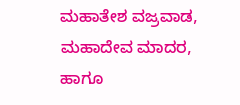ಮಹಾತೇಶ ವಜ್ರವಾಡ, ಮಹಾದೇವ ಮಾದರ, ಹಾಗೂ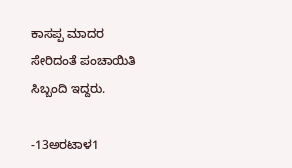ಕಾಸಪ್ಪ ಮಾದರ ಸೇರಿದಂತೆ ಪಂಚಾಯಿತಿ ಸಿಬ್ಬಂದಿ ಇದ್ದರು.

-13ಅರಟಾಳ1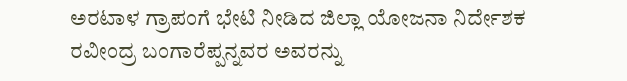ಅರಟಾಳ ಗ್ರಾಪಂಗೆ ಭೇಟಿ ನೀಡಿದ ಜಿಲ್ಲಾ ಯೋಜನಾ ನಿರ್ದೇಶಕ ರವೀಂದ್ರ ಬಂಗಾರೆಪ್ಪನ್ನವರ ಅವರನ್ನು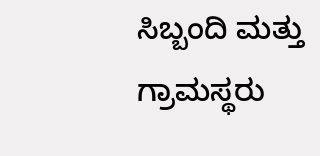ಸಿಬ್ಬಂದಿ ಮತ್ತು ಗ್ರಾಮಸ್ಥರು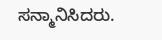ಸನ್ಮಾನಿಸಿದರು.